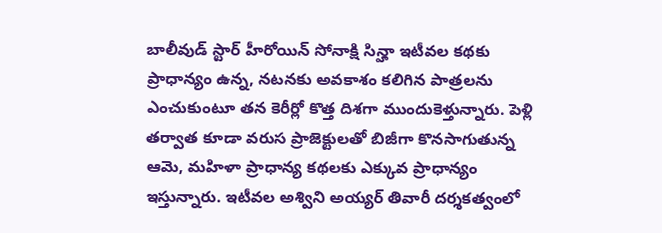బాలీవుడ్ స్టార్ హీరోయిన్ సోనాక్షి సిన్హా ఇటీవల కథకు ప్రాధాన్యం ఉన్న, నటనకు అవకాశం కలిగిన పాత్రలను ఎంచుకుంటూ తన కెరీర్లో కొత్త దిశగా ముందుకెళ్తున్నారు. పెళ్లి తర్వాత కూడా వరుస ప్రాజెక్టులతో బిజీగా కొనసాగుతున్న ఆమె, మహిళా ప్రాధాన్య కథలకు ఎక్కువ ప్రాధాన్యం ఇస్తున్నారు. ఇటీవల అశ్విని అయ్యర్ తివారీ దర్శకత్వంలో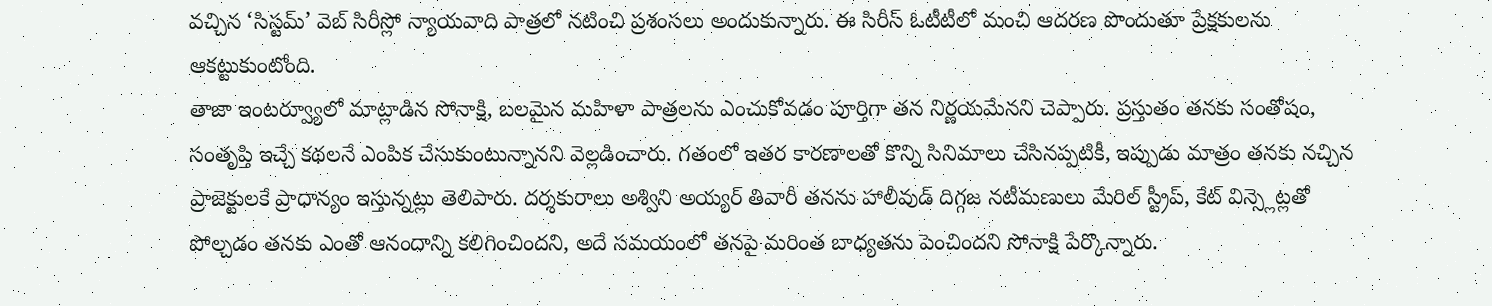వచ్చిన ‘సిస్టమ్’ వెబ్ సిరీస్లో న్యాయవాది పాత్రలో నటించి ప్రశంసలు అందుకున్నారు. ఈ సిరీస్ ఓటీటీలో మంచి ఆదరణ పొందుతూ ప్రేక్షకులను ఆకట్టుకుంటోంది.
తాజా ఇంటర్వ్యూలో మాట్లాడిన సోనాక్షి, బలమైన మహిళా పాత్రలను ఎంచుకోవడం పూర్తిగా తన నిర్ణయమేనని చెప్పారు. ప్రస్తుతం తనకు సంతోషం, సంతృప్తి ఇచ్చే కథలనే ఎంపిక చేసుకుంటున్నానని వెల్లడించారు. గతంలో ఇతర కారణాలతో కొన్ని సినిమాలు చేసినప్పటికీ, ఇప్పుడు మాత్రం తనకు నచ్చిన ప్రాజెక్టులకే ప్రాధాన్యం ఇస్తున్నట్లు తెలిపారు. దర్శకురాలు అశ్విని అయ్యర్ తివారీ తనను హాలీవుడ్ దిగ్గజ నటీమణులు మేరిల్ స్ట్రీప్, కేట్ విన్స్లెట్లతో పోల్చడం తనకు ఎంతో ఆనందాన్ని కలిగించిందని, అదే సమయంలో తనపై మరింత బాధ్యతను పెంచిందని సోనాక్షి పేర్కొన్నారు.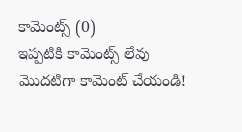కామెంట్స్ (0)
ఇప్పటికి కామెంట్స్ లేవు
మొదటిగా కామెంట్ చేయండి!